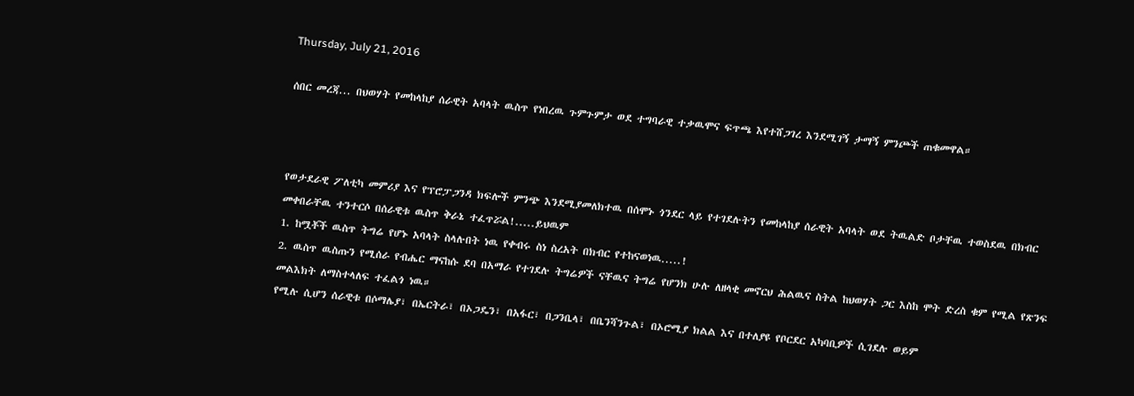Thursday, July 21, 2016

ሰበር መረጃ... በህወሃት የመከላከያ ሰራዊት አባላት ዉስጥ የነበረዉ ጉምጉምታ ወደ ተግባራዊ ተቃዉሞና ፍጥጫ እየተሸጋገረ እንደሚገኝ ታማኝ ምንጮች ጠቁመዋል።



የወታደራዊ ፖለቲካ መምሪያ እና የፕሮፓጋንዳ ክፍሎች ምንጭ እንደሚያመለክተዉ በሰሞኑ ጎንደር ላይ የተገደሉትን የመከላከያ ሰራዊት አባላት ወደ ትዉልድ ቦታቸዉ ተወስደዉ በክብር መቀበራቸዉ ተንተርሶ በሰራዊቱ ዉስጥ ቅራኔ ተፈጥሯል!.....ይህዉም
1. ከሟቾች ዉስጥ ትግሬ የሆኑ አባላት ስላሉበት ነዉ የቀብሩ ስነ ስረአት በክብር የተከናወነዉ.....!
2. ዉስጥ ዉስጡን የሚሰራ የብሔር ማናከሱ ደባ በአማራ የተገደሉ ትግሬዎች ናቸዉና ትግሬ የሆንክ ሁሉ ለዘላቂ መኖርህ ሕልዉና ስትል ከህወሃት ጋር እስከ ሞት ድረስ ቁም የሚል የጽንፍ መልእክት ለማስተላለፍ ተፈልጎ ነዉ።
የሚሉ ሲሆን ሰራዊቱ በሶማሌያ፣ በኤርትራ፣ በኦጋዴን፣ በአፋር፣ በጋንቤላ፣ በቤንሻንጉል፣ በኦሮሚያ ክልል እና በተለያዩ የቦርደር አካባቢዎች ሲገደሉ ወይም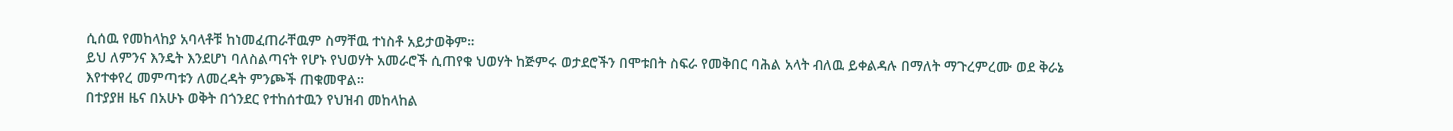ሲሰዉ የመከላከያ አባላቶቹ ከነመፈጠራቸዉም ስማቸዉ ተነስቶ አይታወቅም።
ይህ ለምንና እንዴት እንደሆነ ባለስልጣናት የሆኑ የህወሃት አመራሮች ሲጠየቁ ህወሃት ከጅምሩ ወታደሮችን በሞቱበት ስፍራ የመቅበር ባሕል አላት ብለዉ ይቀልዳሉ በማለት ማጉረምረሙ ወደ ቅራኔ እየተቀየረ መምጣቱን ለመረዳት ምንጮች ጠቁመዋል።
በተያያዘ ዜና በአሁኑ ወቅት በጎንደር የተከሰተዉን የህዝብ መከላከል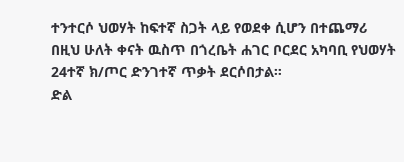ተንተርሶ ህወሃት ከፍተኛ ስጋት ላይ የወደቀ ሲሆን በተጨማሪ በዚህ ሁለት ቀናት ዉስጥ በጎረቤት ሐገር ቦርደር አካባቢ የህወሃት 24ተኛ ክ/ጦር ድንገተኛ ጥቃት ደርሶበታል።
ድል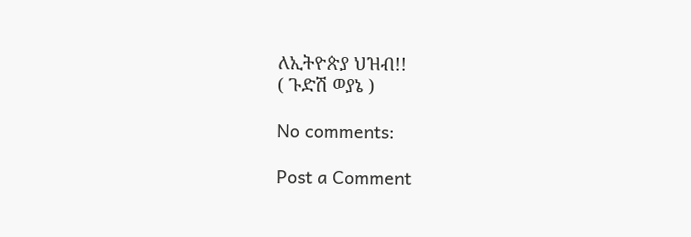ለኢትዮጵያ ህዝብ!!
( ጉድሽ ወያኔ )

No comments:

Post a Comment